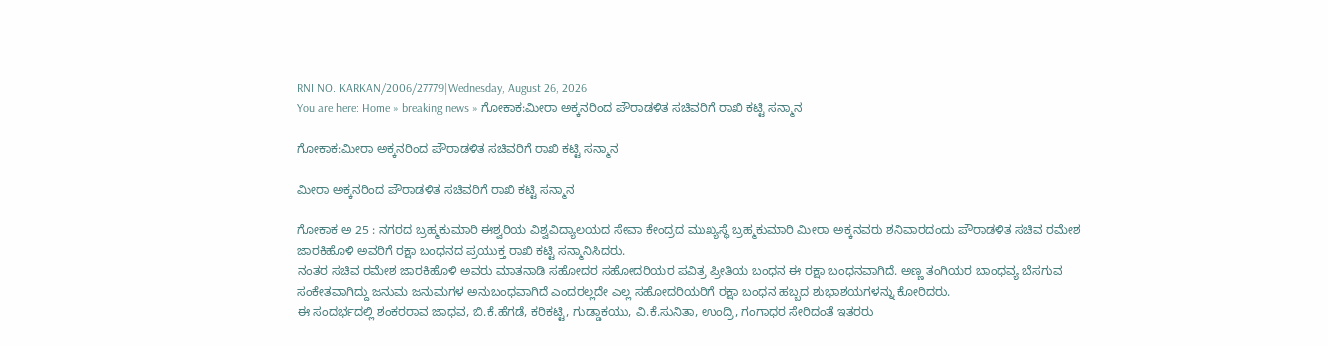RNI NO. KARKAN/2006/27779|Wednesday, August 26, 2026
You are here: Home » breaking news » ಗೋಕಾಕ:ಮೀರಾ ಅಕ್ಕನರಿಂದ ಪೌರಾಡಳಿತ ಸಚಿವರಿಗೆ ರಾಖಿ ಕಟ್ಟಿ ಸನ್ಮಾನ

ಗೋಕಾಕ:ಮೀರಾ ಅಕ್ಕನರಿಂದ ಪೌರಾಡಳಿತ ಸಚಿವರಿಗೆ ರಾಖಿ ಕಟ್ಟಿ ಸನ್ಮಾನ

ಮೀರಾ ಅಕ್ಕನರಿಂದ ಪೌರಾಡಳಿತ ಸಚಿವರಿಗೆ ರಾಖಿ ಕಟ್ಟಿ ಸನ್ಮಾನ

ಗೋಕಾಕ ಅ 25 : ನಗರದ ಬ್ರಹ್ಮಕುಮಾರಿ ಈಶ್ವರಿಯ ವಿಶ್ವವಿದ್ಯಾಲಯದ ಸೇವಾ ಕೇಂದ್ರದ ಮುಖ್ಯಸ್ಥೆ ಬ್ರಹ್ಮಕುಮಾರಿ ಮೀರಾ ಅಕ್ಕನವರು ಶನಿವಾರದಂದು ಪೌರಾಡಳಿತ ಸಚಿವ ರಮೇಶ ಜಾರಕಿಹೊಳಿ ಅವರಿಗೆ ರಕ್ಷಾ ಬಂಧನದ ಪ್ರಯುಕ್ತ ರಾಖಿ ಕಟ್ಟಿ ಸನ್ಮಾನಿಸಿದರು.
ನಂತರ ಸಚಿವ ರಮೇಶ ಜಾರಕಿಹೊಳಿ ಅವರು ಮಾತನಾಡಿ ಸಹೋದರ ಸಹೋದರಿಯರ ಪವಿತ್ರ ಪ್ರೀತಿಯ ಬಂಧನ ಈ ರಕ್ಷಾ ಬಂಧನವಾಗಿದೆ. ಅಣ್ಣ ತಂಗಿಯರ ಬಾಂಧವ್ಯ ಬೆಸಗುವ ಸಂಕೇತವಾಗಿದ್ದು ಜನುಮ ಜನುಮಗಳ ಅನುಬಂಧವಾಗಿದೆ ಎಂದರಲ್ಲದೇ ಎಲ್ಲ ಸಹೋದರಿಯರಿಗೆ ರಕ್ಷಾ ಬಂಧನ ಹಬ್ಬದ ಶುಭಾಶಯಗಳನ್ನು ಕೋರಿದರು.
ಈ ಸಂದರ್ಭದಲ್ಲಿ ಶಂಕರರಾವ ಜಾಧವ, ಬಿ.ಕೆ.ಹೆಗಡೆ, ಕರಿಕಟ್ಟಿ, ಗುಡ್ಡಾಕಯು, ವಿ.ಕೆ.ಸುನಿತಾ, ಉಂದ್ರಿ, ಗಂಗಾಧರ ಸೇರಿದಂತೆ ಇತರರು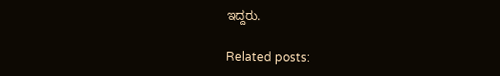ಇದ್ದರು.

Related posts: